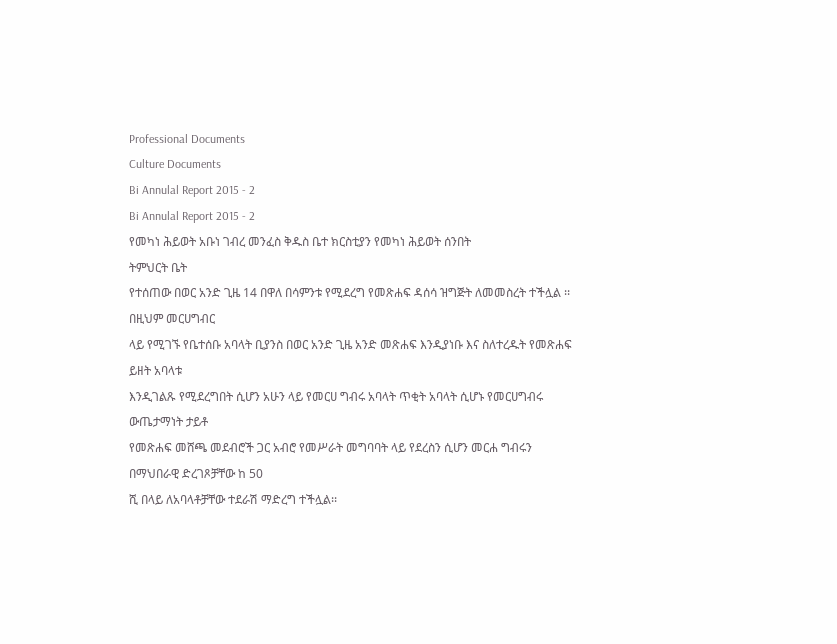Professional Documents
Culture Documents
Bi Annulal Report 2015 - 2
Bi Annulal Report 2015 - 2
የመካነ ሕይወት አቡነ ገብረ መንፈስ ቅዱስ ቤተ ክርስቲያን የመካነ ሕይወት ሰንበት
ትምህርት ቤት
የተሰጠው በወር አንድ ጊዜ 14 በዋለ በሳምንቱ የሚደረግ የመጽሐፍ ዳሰሳ ዝግጅት ለመመስረት ተችሏል ፡፡በዚህም መርሀግብር
ላይ የሚገኙ የቤተሰቡ አባላት ቢያንስ በወር አንድ ጊዜ አንድ መጽሐፍ እንዲያነቡ እና ስለተረዱት የመጽሐፍ ይዘት አባላቱ
እንዲገልጹ የሚደረግበት ሲሆን አሁን ላይ የመርሀ ግብሩ አባላት ጥቂት አባላት ሲሆኑ የመርሀግብሩ ውጤታማነት ታይቶ
የመጽሐፍ መሸጫ መደብሮች ጋር አብሮ የመሥራት መግባባት ላይ የደረስን ሲሆን መርሐ ግብሩን በማህበራዊ ድረገጾቻቸው ከ 50
ሺ በላይ ለአባላቶቻቸው ተደራሽ ማድረግ ተችሏል፡፡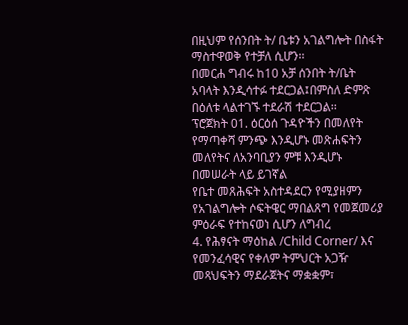በዚህም የሰንበት ት/ ቤቱን አገልግሎት በስፋት ማስተዋወቅ የተቻለ ሲሆን፡፡
በመርሐ ግብሩ ከ10 አቻ ሰንበት ት/ቤት አባላት እንዲሳተፉ ተደርጋል፤በምስለ ድምጽ በዕለቱ ላልተገኙ ተደራሽ ተደርጋል፡፡
ፕሮጀክት 01. ዕርዕሰ ጉዳዮችን በመለየት የማጣቀሻ ምንጭ እንዲሆኑ መጽሐፍትን መለየትና ለአንባቢያን ምቹ እንዲሆኑ
በመሠራት ላይ ይገኛል
የቤተ መጸሕፍት አስተዳደርን የሚያዘምን የአገልግሎት ሶፍትዌር ማበልጸግ የመጀመሪያ ምዕራፍ የተከናወነ ሲሆን ለግብረ
4. የሕፃናት ማዕከል /Child Corner/ እና የመንፈሳዊና የቀለም ትምህርት አጋዥ መጻህፍትን ማደራጀትና ማቋቋም፣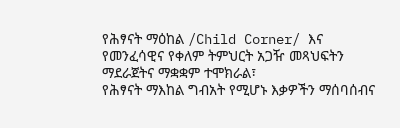የሕፃናት ማዕከል /Child Corner/ እና የመንፈሳዊና የቀለም ትምህርት አጋዥ መጻህፍትን ማደራጀትና ማቋቋም ተሞክራል፣
የሕፃናት ማእከል ግብአት የሚሆኑ እቃዎችን ማሰባሰብና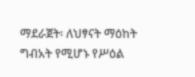ማደራጀት፡ ለህፃናት ማዕከት ግብአት የሚሆኑ የሥዕል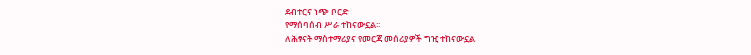ደብተርና ነጭ ቦርድ
የማሰባሰብ ሥራ ተከናውኗል፡፡
ለሕፃናት ማስተማሪያና የመርጃ መሰሪያዎች ግዢ ተከናውኗል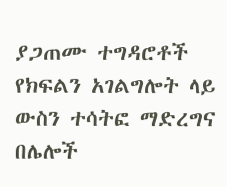ያጋጠሙ ተግዳሮቶች
የክፍልን አገልግሎት ላይ ውስን ተሳትፎ ማድረግና በሌሎች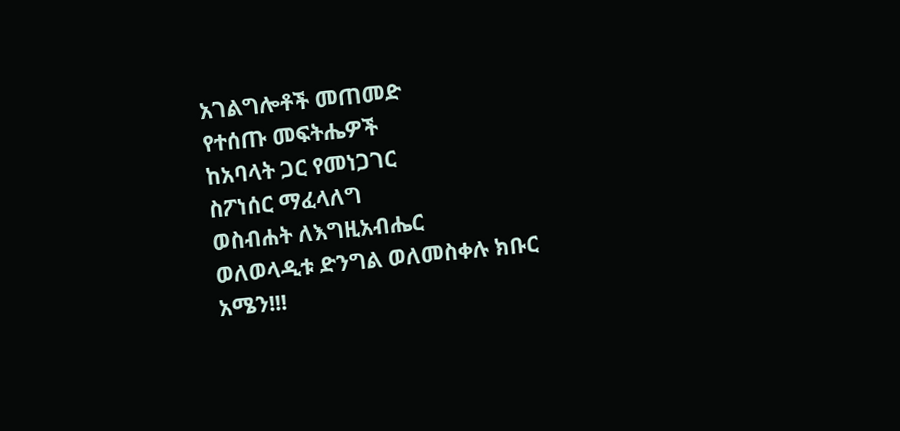አገልግሎቶች መጠመድ
የተሰጡ መፍትሔዎች
ከአባላት ጋር የመነጋገር
ስፖነሰር ማፈላለግ
ወስብሐት ለእግዚአብሔር
ወለወላዲቱ ድንግል ወለመስቀሉ ክቡር
አሜን!!!